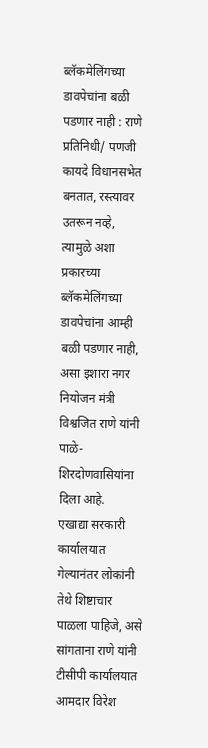ब्लॅकमेलिंगच्या डावपेचांना बळी पडणार नाही : राणे
प्रतिनिधी/ पणजी
कायदे विधानसभेत बनतात, रस्त्यावर उतरून नव्हे, त्यामुळे अशा प्रकारच्या ब्लॅकमेलिंगच्या डावपेचांना आम्ही बळी पडणार नाही, असा इशारा नगर नियोजन मंत्री विश्वजित राणे यांनी पाळे-शिरदोणवासियांना दिला आहे.
एखाद्या सरकारी कार्यालयात गेल्यानंतर लोकांनी तेथे शिष्टाचार पाळला पाहिजे, असे सांगताना राणे यांनी टीसीपी कार्यालयात आमदार विरेश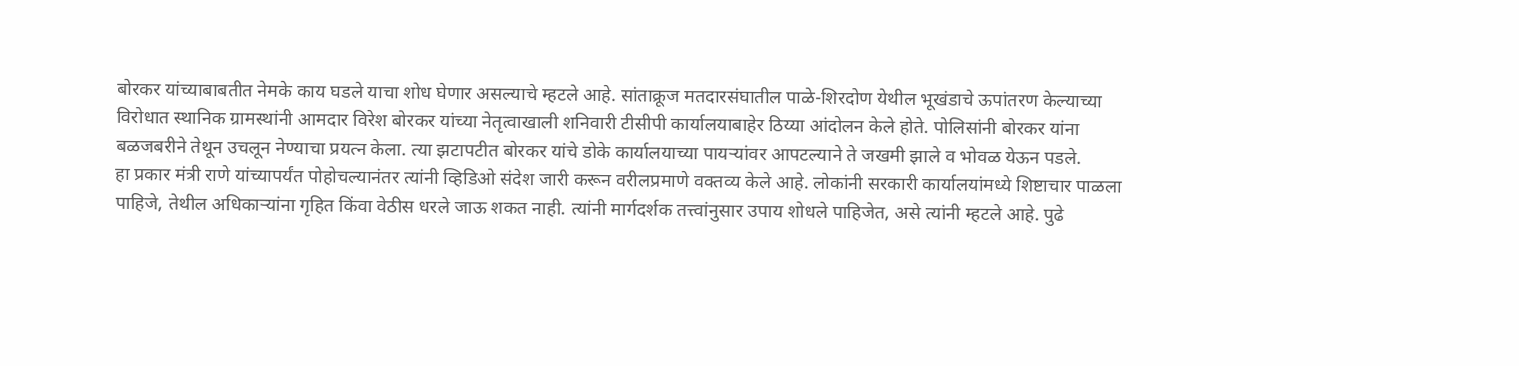बोरकर यांच्याबाबतीत नेमके काय घडले याचा शोध घेणार असल्याचे म्हटले आहे. सांताक्रूज मतदारसंघातील पाळे-शिरदोण येथील भूखंडाचे ऊपांतरण केल्याच्या विरोधात स्थानिक ग्रामस्थांनी आमदार विरेश बोरकर यांच्या नेतृत्वाखाली शनिवारी टीसीपी कार्यालयाबाहेर ठिय्या आंदोलन केले होते. पोलिसांनी बोरकर यांना बळजबरीने तेथून उचलून नेण्याचा प्रयत्न केला. त्या झटापटीत बोरकर यांचे डोके कार्यालयाच्या पायऱ्यांवर आपटल्याने ते जखमी झाले व भोवळ येऊन पडले.
हा प्रकार मंत्री राणे यांच्यापर्यंत पोहोचल्यानंतर त्यांनी व्हिडिओ संदेश जारी करून वरीलप्रमाणे वक्तव्य केले आहे. लोकांनी सरकारी कार्यालयांमध्ये शिष्टाचार पाळला पाहिजे, तेथील अधिकाऱ्यांना गृहित किंवा वेठीस धरले जाऊ शकत नाही. त्यांनी मार्गदर्शक तत्त्वांनुसार उपाय शोधले पाहिजेत, असे त्यांनी म्हटले आहे. पुढे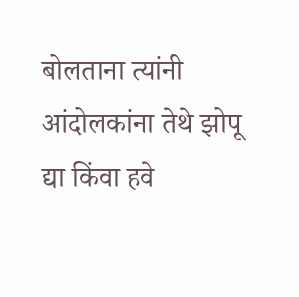बोलताना त्यांनी आंदोलकांना तेथे झोपू द्या किंवा हवे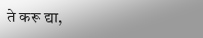ते करू द्या,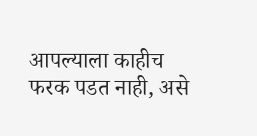आपल्याला काहीच फरक पडत नाही, असे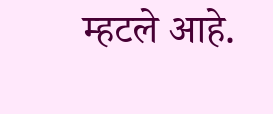म्हटले आहे.